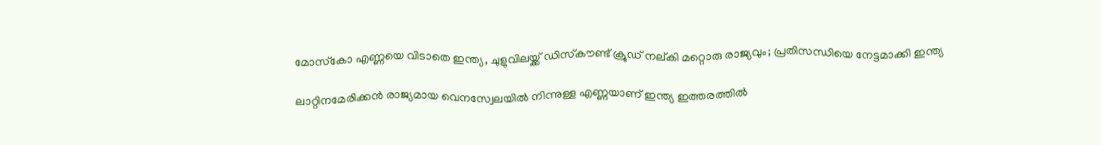മോസ്‌കോ എണ്ണയെ വിടാതെ ഇന്ത്യ, ചുളുവിലയ്ക്ക് ഡിസ്‌കൗണ്ട് ക്രൂഡ് നല്കി മറ്റൊരു രാജ്യവും; പ്രതിസന്ധിയെ നേട്ടമാക്കി ഇന്ത്യ

ലാറ്റിനമേരിക്കന്‍ രാജ്യമായ വെനസ്വേലയില്‍ നിന്നുള്ള എണ്ണയാണ് ഇന്ത്യ ഇത്തരത്തില്‍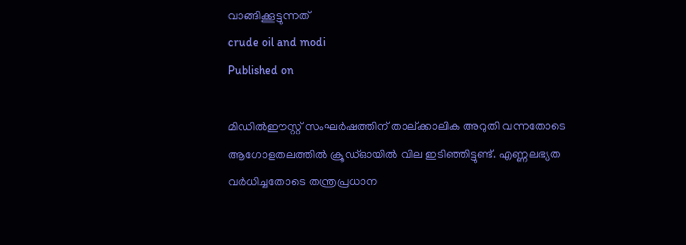വാങ്ങിക്കൂട്ടുന്നത്
crude oil and modi
Published on

മിഡില്‍ഈസ്റ്റ് സംഘര്‍ഷത്തിന് താല്ക്കാലിക അറുതി വന്നതോടെ ആഗോളതലത്തില്‍ ക്രൂഡ്ഓയില്‍ വില ഇടിഞ്ഞിട്ടുണ്ട്. എണ്ണലഭ്യത വര്‍ധിച്ചതോടെ തന്ത്രപ്രധാന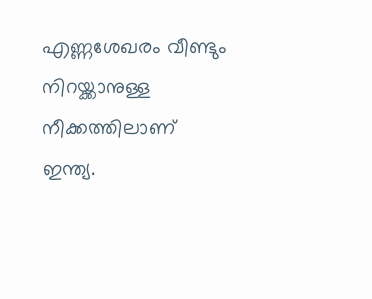എണ്ണശേഖരം വീണ്ടും നിറയ്ക്കാനുള്ള നീക്കത്തിലാണ് ഇന്ത്യ.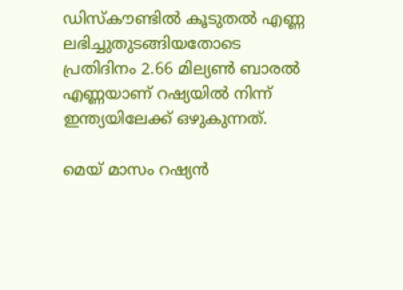ഡിസ്‌കൗണ്ടില്‍ കൂടുതല്‍ എണ്ണ ലഭിച്ചുതുടങ്ങിയതോടെ പ്രതിദിനം 2.66 മില്യണ്‍ ബാരല്‍ എണ്ണയാണ് റഷ്യയില്‍ നിന്ന് ഇന്ത്യയിലേക്ക് ഒഴുകുന്നത്.

മെയ് മാസം റഷ്യന്‍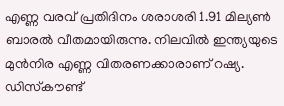എണ്ണ വരവ് പ്രതിദിനം ശരാശരി 1.91 മില്യണ്‍ ബാരല്‍ വീതമായിരുന്നു. നിലവില്‍ ഇന്ത്യയുടെ മുന്‍നിര എണ്ണ വിതരണക്കാരാണ് റഷ്യ. ഡിസ്‌കൗണ്ട്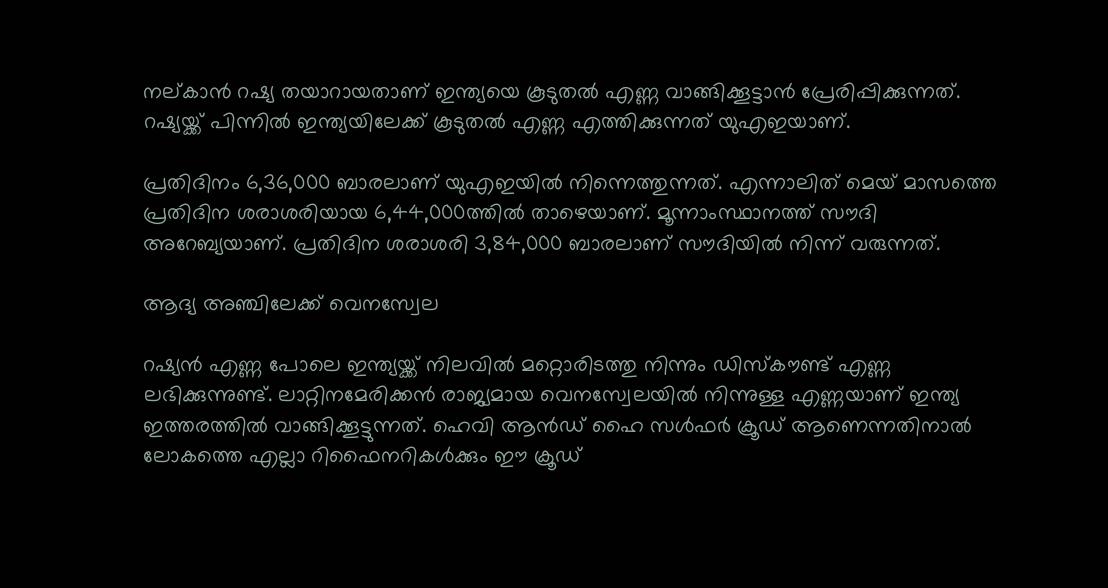നല്കാന്‍ റഷ്യ തയാറായതാണ് ഇന്ത്യയെ കൂടുതല്‍ എണ്ണ വാങ്ങിക്കൂട്ടാന്‍ പ്രേരിപ്പിക്കുന്നത്. റഷ്യയ്ക്ക് പിന്നില്‍ ഇന്ത്യയിലേക്ക് കൂടുതല്‍ എണ്ണ എത്തിക്കുന്നത് യുഎഇയാണ്.

പ്രതിദിനം 6,36,000 ബാരലാണ് യുഎഇയില്‍ നിന്നെത്തുന്നത്. എന്നാലിത് മെയ് മാസത്തെ പ്രതിദിന ശരാശരിയായ 6,44,000ത്തില്‍ താഴെയാണ്. മൂന്നാംസ്ഥാനത്ത് സൗദി അറേബ്യയാണ്. പ്രതിദിന ശരാശരി 3,84,000 ബാരലാണ് സൗദിയില്‍ നിന്ന് വരുന്നത്.

ആദ്യ അഞ്ചിലേക്ക് വെനസ്വേല

റഷ്യന്‍ എണ്ണ പോലെ ഇന്ത്യയ്ക്ക് നിലവില്‍ മറ്റൊരിടത്തു നിന്നും ഡിസ്‌കൗണ്ട് എണ്ണ ലഭിക്കുന്നുണ്ട്. ലാറ്റിനമേരിക്കന്‍ രാജ്യമായ വെനസ്വേലയില്‍ നിന്നുള്ള എണ്ണയാണ് ഇന്ത്യ ഇത്തരത്തില്‍ വാങ്ങിക്കൂട്ടുന്നത്. ഹെവി ആന്‍ഡ് ഹൈ സള്‍ഫര്‍ ക്രൂഡ് ആണെന്നതിനാല്‍ ലോകത്തെ എല്ലാ റിഫൈനറികള്‍ക്കും ഈ ക്രൂഡ്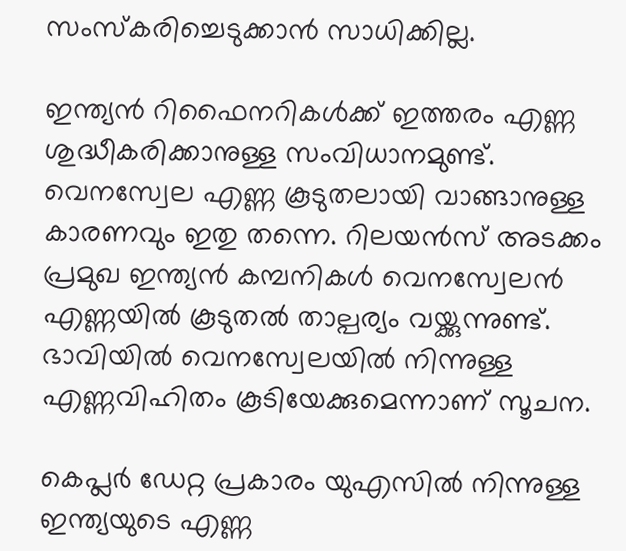സംസ്‌കരിച്ചെടുക്കാന്‍ സാധിക്കില്ല.

ഇന്ത്യന്‍ റിഫൈനറികള്‍ക്ക് ഇത്തരം എണ്ണ ശുദ്ധീകരിക്കാനുള്ള സംവിധാനമുണ്ട്. വെനസ്വേല എണ്ണ കൂടുതലായി വാങ്ങാനുള്ള കാരണവും ഇതു തന്നെ. റിലയന്‍സ് അടക്കം പ്രമുഖ ഇന്ത്യന്‍ കമ്പനികള്‍ വെനസ്വേലന്‍ എണ്ണയില്‍ കൂടുതല്‍ താല്പര്യം വയ്ക്കുന്നുണ്ട്. ഭാവിയില്‍ വെനസ്വേലയില്‍ നിന്നുള്ള എണ്ണവിഹിതം കൂടിയേക്കുമെന്നാണ് സൂചന.

കെപ്ലര്‍ ഡേറ്റ പ്രകാരം യുഎസില്‍ നിന്നുള്ള ഇന്ത്യയുടെ എണ്ണ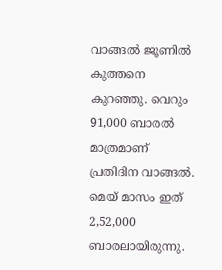വാങ്ങല്‍ ജൂണില്‍ കുത്തനെ കുറഞ്ഞു. വെറും 91,000 ബാരല്‍ മാത്രമാണ് പ്രതിദിന വാങ്ങല്‍. മെയ് മാസം ഇത് 2,52,000 ബാരലായിരുന്നു.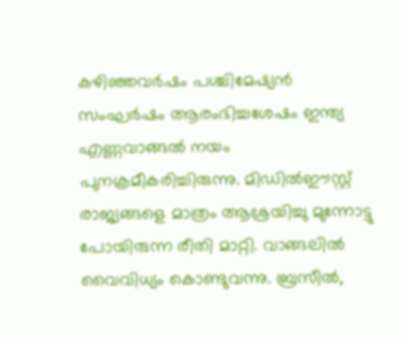കഴിഞ്ഞവര്‍ഷം പശ്ചിമേഷ്യന്‍ സംഘര്‍ഷം ആരംഭിച്ചശേഷം ഇന്ത്യ എണ്ണവാങ്ങല്‍ നയം പുനക്രമീകരിച്ചിരുന്നു. മിഡില്‍ഈസ്റ്റ് രാജ്യങ്ങളെ മാത്രം ആശ്രയിച്ചു മുന്നോട്ടു പോയിരുന്ന രീതി മാറ്റി. വാങ്ങലില്‍ വൈവിധ്യം കൊണ്ടുവന്നു. ബ്രസീല്‍,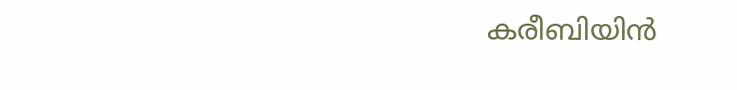കരീബിയിന്‍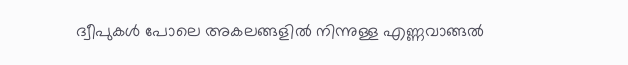ദ്വീപുകള്‍ പോലെ അകലങ്ങളില്‍ നിന്നുള്ള എണ്ണവാങ്ങല്‍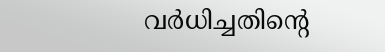വര്‍ധിച്ചതിന്റെ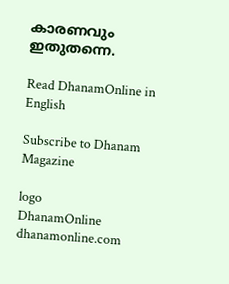കാരണവും ഇതുതന്നെ.

Read DhanamOnline in English

Subscribe to Dhanam Magazine

logo
DhanamOnline
dhanamonline.com